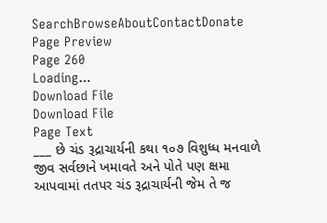SearchBrowseAboutContactDonate
Page Preview
Page 260
Loading...
Download File
Download File
Page Text
___ છે ચંડ રૂદ્રાચાર્યની કથા ૧૦૭ વિશુધ્ધ મનવાળે જીવ સર્વછાને ખમાવતે અને પોતે પણ ક્ષમા આપવામાં તતપર ચંડ રૂદ્રાચાર્યની જેમ તે જ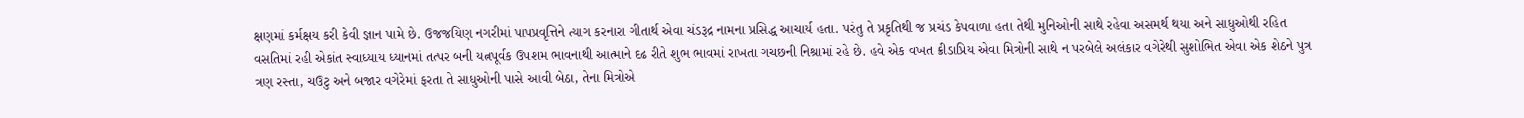ક્ષણમાં કર્મક્ષય કરી કેવી જ્ઞાન પામે છે. ઉજજયિણ નગરીમાં પાપપ્રવૃત્તિને ત્યાગ કરનારા ગીતાર્થ એવા ચંડરૂદ્ર નામના પ્રસિદ્ધ આચાર્ય હતા. પરંતુ તે પ્રકૃતિથી જ પ્રચંડ કેપવાળા હતા તેથી મુનિઓની સાથે રહેવા અસમર્થ થયા અને સાધુઓથી રહિત વસતિમાં રહી એકાંત સ્વાધ્યાય ધ્યાનમાં તત્પર બની યત્નપૂર્વક ઉપશમ ભાવનાથી આત્માને દઢ રીતે શુભ ભાવમાં રાખતા ગચછની નિશ્રામાં રહે છે. હવે એક વખત ક્રીડાપ્રિય એવા મિત્રોની સાથે ન પરબેલે અલંકાર વગેરેથી સુશોભિત એવા એક શેઠને પુત્ર ત્રણ રસ્તા, ચઉટુ અને બજાર વગેરેમાં ફરતા તે સાધુઓની પાસે આવી બેઠા, તેના મિત્રોએ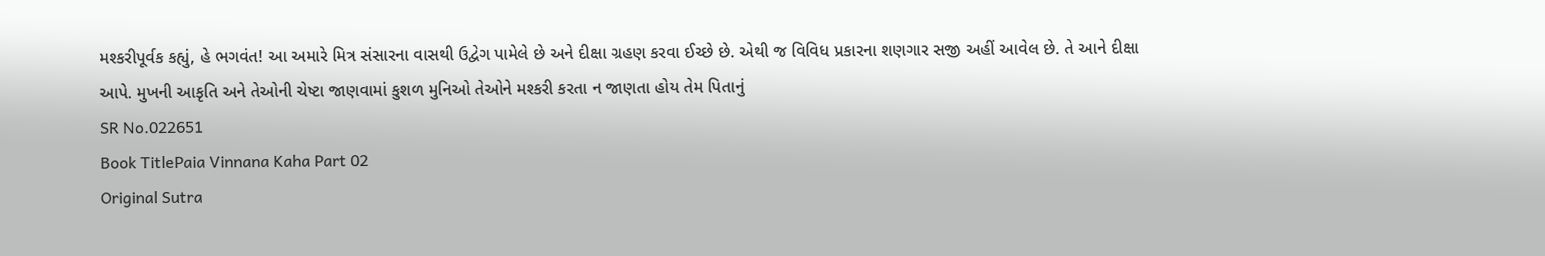મશ્કરીપૂર્વક કહ્યું, હે ભગવંત! આ અમારે મિત્ર સંસારના વાસથી ઉદ્વેગ પામેલે છે અને દીક્ષા ગ્રહણ કરવા ઈચ્છે છે. એથી જ વિવિધ પ્રકારના શણગાર સજી અહીં આવેલ છે. તે આને દીક્ષા આપે. મુખની આકૃતિ અને તેઓની ચેષ્ટા જાણવામાં કુશળ મુનિઓ તેઓને મશ્કરી કરતા ન જાણતા હોય તેમ પિતાનું
SR No.022651
Book TitlePaia Vinnana Kaha Part 02
Original Sutra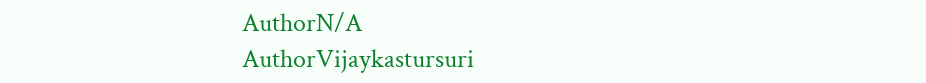AuthorN/A
AuthorVijaykastursuri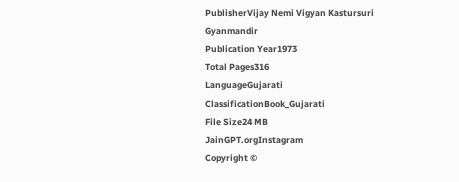PublisherVijay Nemi Vigyan Kastursuri Gyanmandir
Publication Year1973
Total Pages316
LanguageGujarati
ClassificationBook_Gujarati
File Size24 MB
JainGPT.orgInstagram
Copyright ©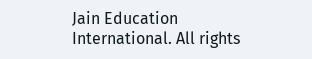Jain Education International. All rights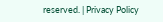reserved. | Privacy Policy